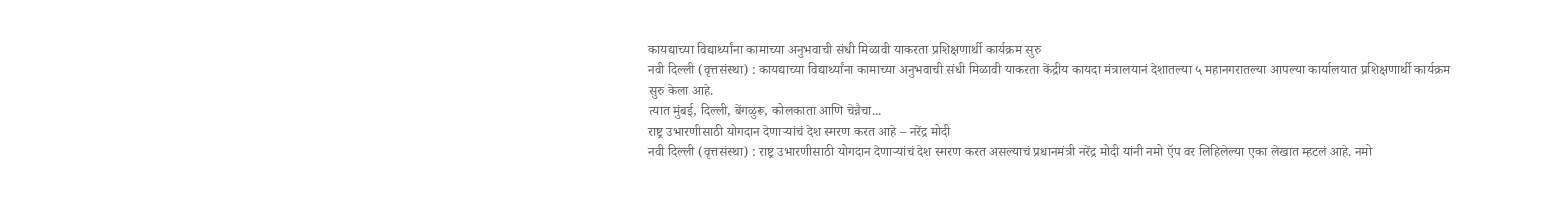कायद्याच्या विद्यार्थ्यांना कामाच्या अनुभवाची संधी मिळावी याकरता प्रशिक्षणार्थी कार्यक्रम सुरु
नवी दिल्ली (वृत्तसंस्था) : कायद्याच्या विद्यार्थ्यांना कामाच्या अनुभवाची संधी मिळावी याकरता केंद्रीय कायदा मंत्रालयानं देशातल्या ५ महानगरातल्या आपल्या कार्यालयात प्रशिक्षणार्थी कार्यक्रम सुरु केला आहे.
त्यात मुंबई, दिल्ली, बेंगळुरू, कोलकाता आणि चेन्नैचा...
राष्ट्र उभारणीसाठी योगदान देणाऱ्यांचं देश स्मरण करत आहे – नरेंद्र मोदी
नवी दिल्ली (वृत्तसंस्था) : राष्ट्र उभारणीसाठी योगदान देणाऱ्यांचं देश स्मरण करत असल्याचं प्रधानमंत्री नरेंद्र मोदी यांनी नमो ऍप वर लिहिलेल्या एका लेखात म्हटलं आहे. नमो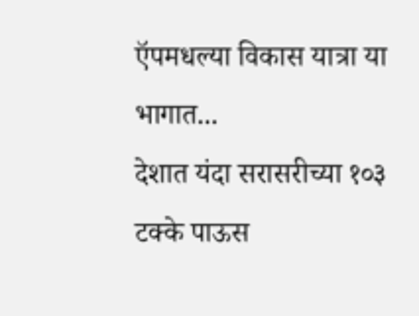ऍपमधल्या विकास यात्रा या भागात...
देशात यंदा सरासरीच्या १०३ टक्के पाऊस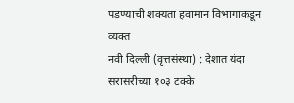पडण्याची शक्यता हवामान विभागाकडून व्यक्त
नवी दिल्ली (वृत्तसंस्था) : देशात यंदा सरासरीच्या १०३ टक्के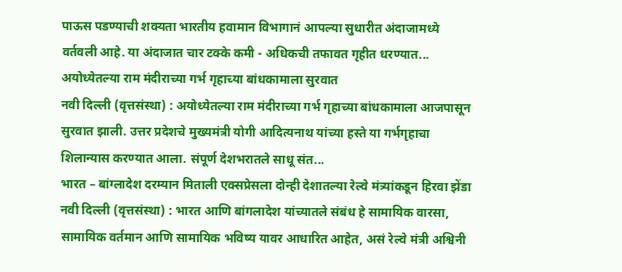पाऊस पडण्याची शक्यता भारतीय हवामान विभागानं आपल्या सुधारीत अंदाजामध्ये वर्तवली आहे. या अंदाजात चार टक्के कमी - अधिकची तफावत गृहीत धरण्यात...
अयोध्येतल्या राम मंदीराच्या गर्भ गृहाच्या बांधकामाला सुरवात
नवी दिल्ली (वृत्तसंस्था) : अयोध्येतल्या राम मंदीराच्या गर्भ गृहाच्या बांधकामाला आजपासून सुरवात झाली. उत्तर प्रदेशचे मुख्यमंत्री योगी आदित्यनाथ यांच्या हस्ते या गर्भगृहाचा शिलान्यास करण्यात आला. संपूर्ण देशभरातले साधू संत...
भारत – बांग्लादेश दरम्यान मिताली एक्सप्रेसला दोन्ही देशातल्या रेल्वे मंत्र्यांकडून हिरवा झेंडा
नवी दिल्ली (वृत्तसंस्था) : भारत आणि बांगलादेश यांच्यातले संबंध हे सामायिक वारसा, सामायिक वर्तमान आणि सामायिक भविष्य यावर आधारित आहेत, असं रेल्वे मंत्री अश्विनी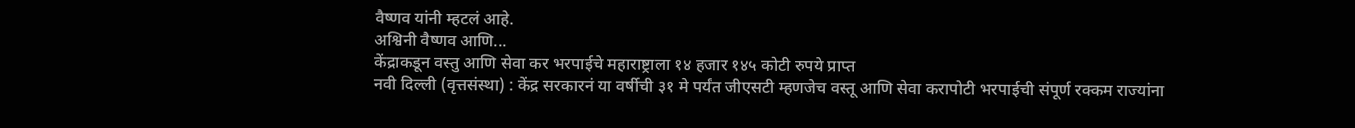वैष्णव यांनी म्हटलं आहे.
अश्विनी वैष्णव आणि...
केंद्राकडून वस्तु आणि सेवा कर भरपाईचे महाराष्ट्राला १४ हजार १४५ कोटी रुपये प्राप्त
नवी दिल्ली (वृत्तसंस्था) : केंद्र सरकारनं या वर्षीची ३१ मे पर्यंत जीएसटी म्हणजेच वस्तू आणि सेवा करापोटी भरपाईची संपूर्ण रक्कम राज्यांना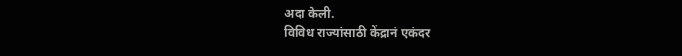अदा केली.
विविध राज्यांसाठी केंद्रानं एकंदर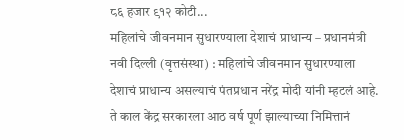८६ हजार ९१२ कोटी...
महिलांचे जीवनमान सुधारण्याला देशाचं प्राधान्य – प्रधानमंत्री
नवी दिल्ली (वृत्तसंस्था) : महिलांचे जीवनमान सुधारण्याला देशाचं प्राधान्य असल्याचं पंतप्रधान नरेंद्र मोदी यांनी म्हटलं आहे. ते काल केंद्र सरकारला आठ वर्ष पूर्ण झाल्याच्या निमित्तानं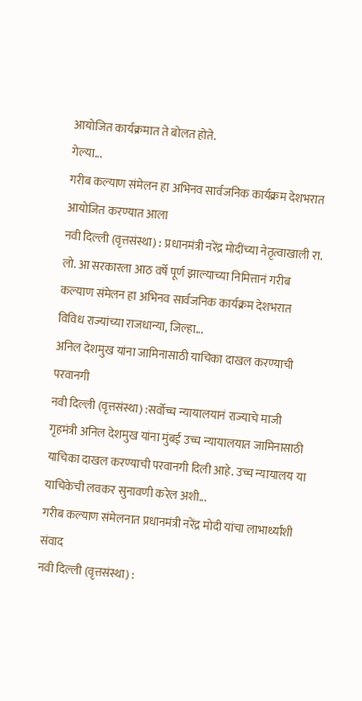आयोजित कार्यक्रमात ते बोलत होते.
गेल्या...
गरीब कल्याण संमेलन हा अभिनव सार्वजनिक कार्यक्रम देशभरात आयोजित करण्यात आला
नवी दिल्ली (वृत्तसंस्था) : प्रधानमंत्री नरेंद्र मोदींच्या नेतृत्वाखाली रा. लो. आ सरकारला आठ वर्षे पूर्ण झाल्याच्या निमित्तानं गरीब कल्याण संमेलन हा अभिनव सार्वजनिक कार्यक्रम देशभरात विविध राज्यांच्या राजधान्या, जिल्हा...
अनिल देशमुख यांना जामिनासाठी याचिका दाखल करण्याची परवानगी
नवी दिल्ली (वृत्तसंस्था) :सर्वोच्च न्यायालयानं राज्याचे माजी गृहमंत्री अनिल देशमुख यांना मुंबई उच्च न्यायालयात जामिनासाठी याचिका दाखल करण्याची परवानगी दिली आहे. उच्च न्यायालय या याचिकेची लवकर सुनावणी करेल अशी...
गरीब कल्याण संमेलनात प्रधानमंत्री नरेंद्र मोदी यांचा लाभार्थ्यांशी संवाद
नवी दिल्ली (वृत्तसंस्था) :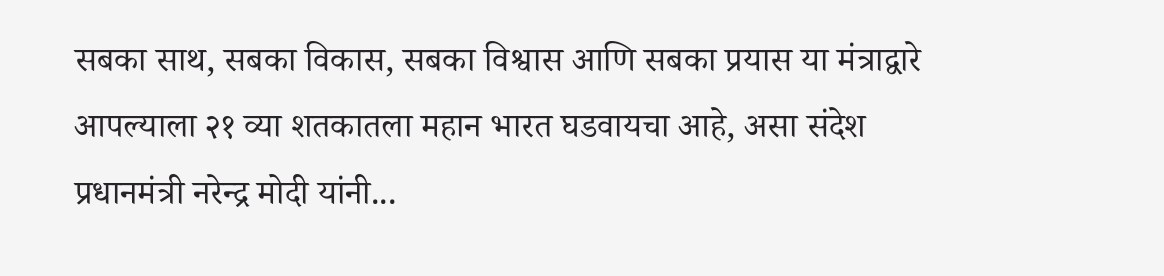सबका साथ, सबका विकास, सबका विश्वास आणि सबका प्रयास या मंत्राद्वारे आपल्याला २१ व्या शतकातला महान भारत घडवायचा आहे, असा संदेश प्रधानमंत्री नरेन्द्र मोदी यांनी...